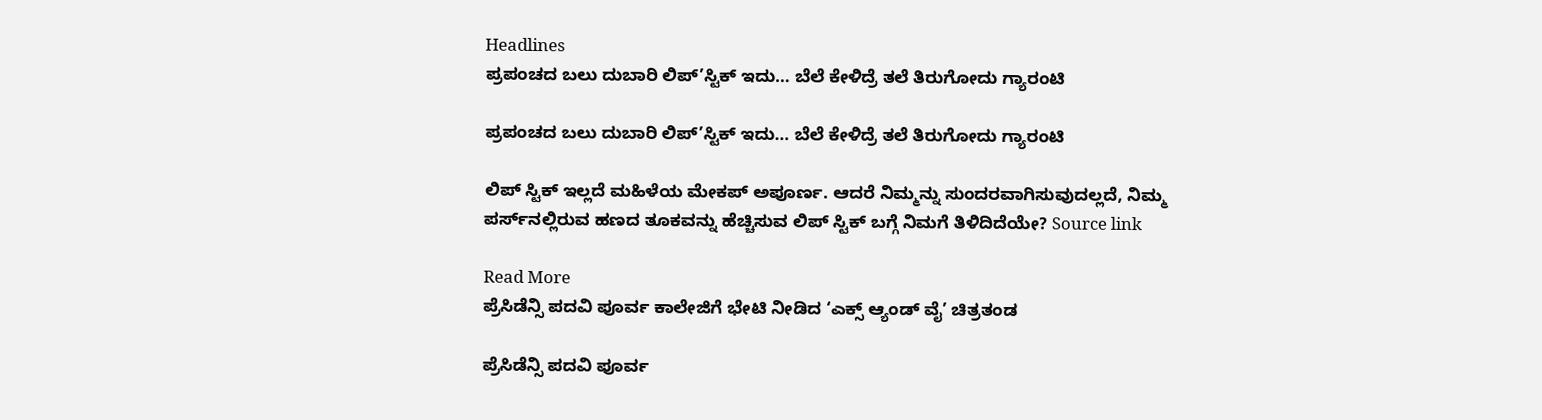Headlines
ಪ್ರಪಂಚದ ಬಲು ದುಬಾರಿ ಲಿಪ್’ಸ್ಟಿಕ್ ಇದು… ಬೆಲೆ ಕೇಳಿದ್ರೆ ತಲೆ ತಿರುಗೋದು ಗ್ಯಾರಂಟಿ

ಪ್ರಪಂಚದ ಬಲು ದುಬಾರಿ ಲಿಪ್’ಸ್ಟಿಕ್ ಇದು… ಬೆಲೆ ಕೇಳಿದ್ರೆ ತಲೆ ತಿರುಗೋದು ಗ್ಯಾರಂಟಿ

ಲಿಪ್ ಸ್ಟಿಕ್ ಇಲ್ಲದೆ ಮಹಿಳೆಯ ಮೇಕಪ್ ಅಪೂರ್ಣ. ಆದರೆ ನಿಮ್ಮನ್ನು ಸುಂದರವಾಗಿಸುವುದಲ್ಲದೆ, ನಿಮ್ಮ ಪರ್ಸ್‌ನಲ್ಲಿರುವ ಹಣದ ತೂಕವನ್ನು ಹೆಚ್ಚಿಸುವ ಲಿಪ್ ಸ್ಟಿಕ್ ಬಗ್ಗೆ ನಿಮಗೆ ತಿಳಿದಿದೆಯೇ? Source link

Read More
ಪ್ರೆಸಿಡೆನ್ಸಿ ಪದವಿ ಪೂರ್ವ ಕಾಲೇಜಿಗೆ ಭೇಟಿ ನೀಡಿದ ‘ಎಕ್ಸ್ ಆ್ಯಂಡ್ ವೈ’ ಚಿತ್ರತಂಡ

ಪ್ರೆಸಿಡೆನ್ಸಿ ಪದವಿ ಪೂರ್ವ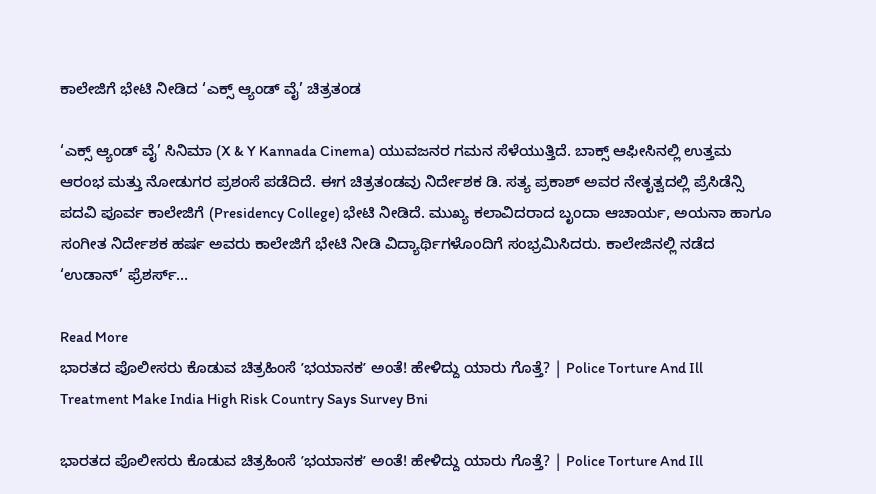ಕಾಲೇಜಿಗೆ ಭೇಟಿ ನೀಡಿದ ‘ಎಕ್ಸ್ ಆ್ಯಂಡ್ ವೈ’ ಚಿತ್ರತಂಡ

‘ಎಕ್ಸ್ ಆ್ಯಂಡ್ ವೈ’ ಸಿನಿಮಾ (X & Y Kannada Cinema) ಯುವಜನರ ಗಮನ ಸೆಳೆಯುತ್ತಿದೆ. ಬಾಕ್ಸ್ ಆಫೀಸಿನಲ್ಲಿ ಉತ್ತಮ ಆರಂಭ ಮತ್ತು ನೋಡುಗರ ಪ್ರಶಂಸೆ ಪಡೆದಿದೆ. ಈಗ ಚಿತ್ರತಂಡವು ನಿರ್ದೇಶಕ ಡಿ. ಸತ್ಯ ಪ್ರಕಾಶ್ ಅವರ ನೇತೃತ್ವದಲ್ಲಿ ಪ್ರೆಸಿಡೆನ್ಸಿ ಪದವಿ ಪೂರ್ವ ಕಾಲೇಜಿಗೆ (Presidency College) ಭೇಟಿ ನೀಡಿದೆ. ಮುಖ್ಯ ಕಲಾವಿದರಾದ ಬೃಂದಾ ಆಚಾರ್ಯ, ಅಯನಾ ಹಾಗೂ ಸಂಗೀತ ನಿರ್ದೇಶಕ ಹರ್ಷ ಅವರು ಕಾಲೇಜಿಗೆ ಭೇಟಿ ನೀಡಿ ವಿದ್ಯಾರ್ಥಿಗಳೊಂದಿಗೆ ಸಂಭ್ರಮಿಸಿದರು. ಕಾಲೇಜಿನಲ್ಲಿ ನಡೆದ ‘ಉಡಾನ್’ ಫ್ರೆಶರ್ಸ್…

Read More
ಭಾರತದ ಪೊಲೀಸರು ಕೊಡುವ ಚಿತ್ರಹಿಂಸೆ ʼಭಯಾನಕʼ ಅಂತೆ! ಹೇಳಿದ್ದು ಯಾರು ಗೊತ್ತೆ? | Police Torture And Ill Treatment Make India High Risk Country Says Survey Bni

ಭಾರತದ ಪೊಲೀಸರು ಕೊಡುವ ಚಿತ್ರಹಿಂಸೆ ʼಭಯಾನಕʼ ಅಂತೆ! ಹೇಳಿದ್ದು ಯಾರು ಗೊತ್ತೆ? | Police Torture And Ill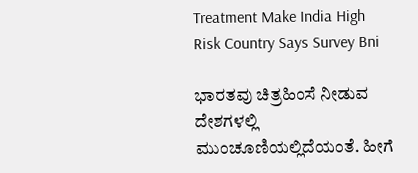Treatment Make India High Risk Country Says Survey Bni

ಭಾರತವು ಚಿತ್ರಹಿಂಸೆ ನೀಡುವ ದೇಶಗಳಲ್ಲಿ ಮುಂಚೂಣಿಯಲ್ಲಿದೆಯಂತೆ. ಹೀಗೆ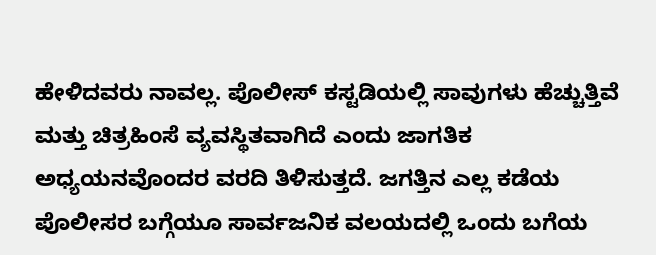ಹೇಳಿದವರು ನಾವಲ್ಲ. ಪೊಲೀಸ್ ಕಸ್ಟಡಿಯಲ್ಲಿ ಸಾವುಗಳು ಹೆಚ್ಚುತ್ತಿವೆ ಮತ್ತು ಚಿತ್ರಹಿಂಸೆ ವ್ಯವಸ್ಥಿತವಾಗಿದೆ ಎಂದು ಜಾಗತಿಕ ಅಧ್ಯಯನವೊಂದರ ವರದಿ ತಿಳಿಸುತ್ತದೆ. ಜಗತ್ತಿನ ಎಲ್ಲ ಕಡೆಯ ಪೊಲೀಸರ ಬಗ್ಗೆಯೂ ಸಾರ್ವಜನಿಕ ವಲಯದಲ್ಲಿ ಒಂದು ಬಗೆಯ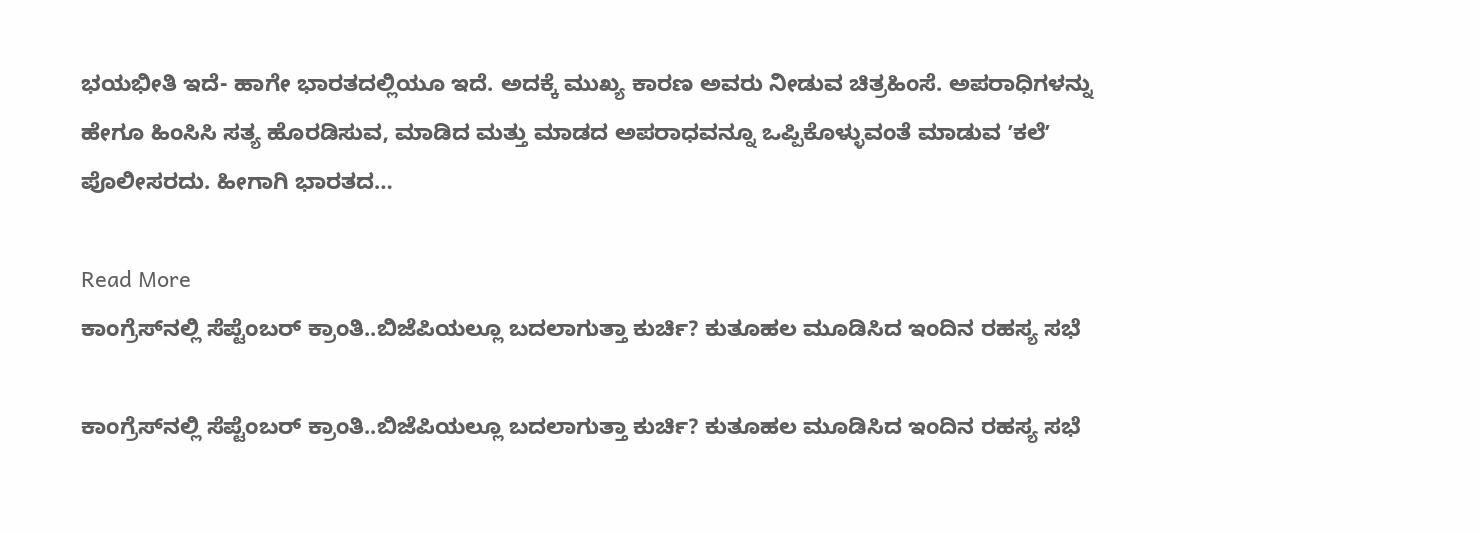ಭಯಭೀತಿ ಇದೆ- ಹಾಗೇ ಭಾರತದಲ್ಲಿಯೂ ಇದೆ. ಅದಕ್ಕೆ ಮುಖ್ಯ ಕಾರಣ ಅವರು ನೀಡುವ ಚಿತ್ರಹಿಂಸೆ. ಅಪರಾಧಿಗಳನ್ನು ಹೇಗೂ ಹಿಂಸಿಸಿ ಸತ್ಯ ಹೊರಡಿಸುವ, ಮಾಡಿದ ಮತ್ತು ಮಾಡದ ಅಪರಾಧವನ್ನೂ ಒಪ್ಪಿಕೊಳ್ಳುವಂತೆ ಮಾಡುವ ʼಕಲೆʼ ಪೊಲೀಸರದು. ಹೀಗಾಗಿ ಭಾರತದ…

Read More
ಕಾಂಗ್ರೆಸ್‌ನಲ್ಲಿ ಸೆಪ್ಟೆಂಬರ್ ಕ್ರಾಂತಿ..ಬಿಜೆಪಿಯಲ್ಲೂ ಬದಲಾಗುತ್ತಾ ಕುರ್ಚಿ? ಕುತೂಹಲ ಮೂಡಿಸಿದ ಇಂದಿನ ರಹಸ್ಯ ಸಭೆ

ಕಾಂಗ್ರೆಸ್‌ನಲ್ಲಿ ಸೆಪ್ಟೆಂಬರ್ ಕ್ರಾಂತಿ..ಬಿಜೆಪಿಯಲ್ಲೂ ಬದಲಾಗುತ್ತಾ ಕುರ್ಚಿ? ಕುತೂಹಲ ಮೂಡಿಸಿದ ಇಂದಿನ ರಹಸ್ಯ ಸಭೆ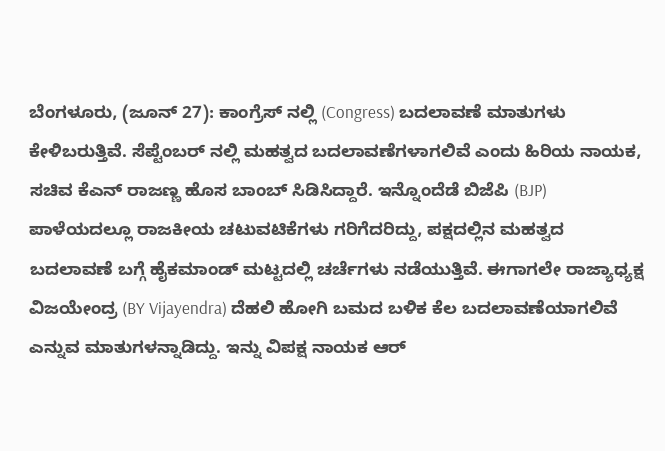ಬೆಂಗಳೂರು, (ಜೂನ್ 27): ಕಾಂಗ್ರೆಸ್ ನಲ್ಲಿ (Congress) ಬದಲಾವಣೆ ಮಾತುಗಳು ಕೇಳಿಬರುತ್ತಿವೆ. ಸೆಪ್ಟೆಂಬರ್ ನಲ್ಲಿ ಮಹತ್ವದ ಬದಲಾವಣೆಗಳಾಗಲಿವೆ ಎಂದು ಹಿರಿಯ ನಾಯಕ, ಸಚಿವ ಕೆಎನ್ ರಾಜಣ್ಣ ಹೊಸ ಬಾಂಬ್ ಸಿಡಿಸಿದ್ದಾರೆ. ಇನ್ನೊಂದೆಡೆ ಬಿಜೆಪಿ (BJP) ಪಾಳೆಯದಲ್ಲೂ ರಾಜಕೀಯ ಚಟುವಟಿಕೆಗಳು ಗರಿಗೆದರಿದ್ದು, ಪಕ್ಷದಲ್ಲಿನ ಮಹತ್ವದ ಬದಲಾವಣೆ ಬಗ್ಗೆ ಹೈಕಮಾಂಡ್ ಮಟ್ಟದಲ್ಲಿ ಚರ್ಚೆಗಳು ನಡೆಯುತ್ತಿವೆ. ಈಗಾಗಲೇ ರಾಜ್ಯಾಧ್ಯಕ್ಷ ವಿಜಯೇಂದ್ರ (BY Vijayendra) ದೆಹಲಿ ಹೋಗಿ ಬಮದ ಬಳಿಕ ಕೆಲ ಬದಲಾವಣೆಯಾಗಲಿವೆ ಎನ್ನುವ ಮಾತುಗಳನ್ನಾಡಿದ್ದು. ಇನ್ನು ವಿಪಕ್ಷ ನಾಯಕ ಆರ್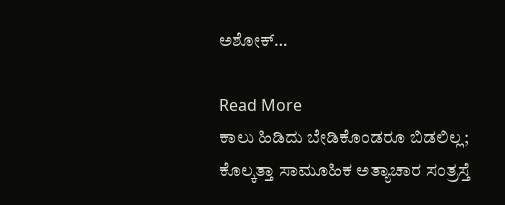ಅಶೋಕ್…

Read More
ಕಾಲು ಹಿಡಿದು ಬೇಡಿಕೊಂಡರೂ ಬಿಡಲಿಲ್ಲ; ಕೊಲ್ಕತ್ತಾ ಸಾಮೂಹಿಕ ಅತ್ಯಾಚಾರ ಸಂತ್ರಸ್ತೆ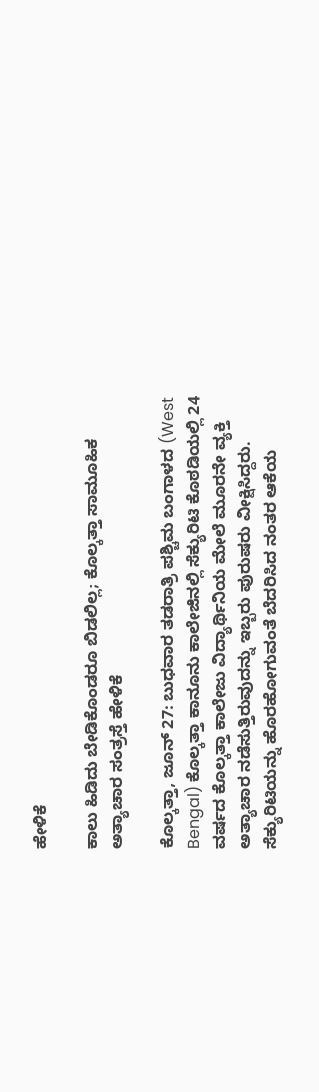ಹೇಳಿಕೆ

ಕಾಲು ಹಿಡಿದು ಬೇಡಿಕೊಂಡರೂ ಬಿಡಲಿಲ್ಲ; ಕೊಲ್ಕತ್ತಾ ಸಾಮೂಹಿಕ ಅತ್ಯಾಚಾರ ಸಂತ್ರಸ್ತೆ ಹೇಳಿಕೆ

ಕೊಲ್ಕತ್ತಾ, ಜೂನ್ 27: ಬುಧವಾರ ತಡರಾತ್ರಿ ಪಶ್ಚಿಮ ಬಂಗಾಳದ (West Bengal) ಕೊಲ್ಕತ್ತಾ ಕಾನೂನು ಕಾಲೇಜಿನಲ್ಲಿ ಸೆಕ್ಯುರಿಟಿ ಕೊಠಡಿಯಲ್ಲಿ 24 ವರ್ಷದ ಕೊಲ್ಕತ್ತಾ ಕಾಲೇಜು ವಿದ್ಯಾರ್ಥಿನಿಯ ಮೇಲೆ ಮೂರನೇ ವ್ಯಕ್ತಿ ಅತ್ಯಾಚಾರ ನಡೆಸುತ್ತಿರುವುದನ್ನು ಇಬ್ಬರು ಪುರುಷರು ವೀಕ್ಷಿಸಿದ್ದರು. ಸೆಕ್ಯುರಿಟಿಯನ್ನು ಹೊರಹೋಗುವಂತೆ ಬೆದರಿಸಿದ ನಂತರ ಆಕೆಯ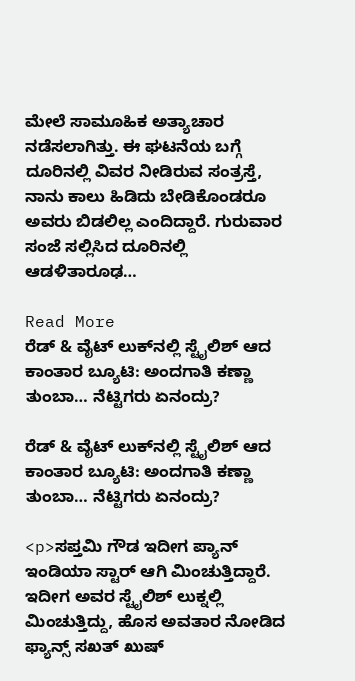ಮೇಲೆ ಸಾಮೂಹಿಕ ಅತ್ಯಾಚಾರ ನಡೆಸಲಾಗಿತ್ತು. ಈ ಘಟನೆಯ ಬಗ್ಗೆ ದೂರಿನಲ್ಲಿ ವಿವರ ನೀಡಿರುವ ಸಂತ್ರಸ್ತೆ, ನಾನು ಕಾಲು ಹಿಡಿದು ಬೇಡಿಕೊಂಡರೂ ಅವರು ಬಿಡಲಿಲ್ಲ ಎಂದಿದ್ದಾರೆ. ಗುರುವಾರ ಸಂಜೆ ಸಲ್ಲಿಸಿದ ದೂರಿನಲ್ಲಿ ಆಡಳಿತಾರೂಢ…

Read More
ರೆಡ್‌ & ವೈಟ್‌ ಲುಕ್‌ನಲ್ಲಿ ಸ್ಟೈಲಿಶ್ ಆದ ಕಾಂತಾರ ಬ್ಯೂಟಿ: ಅಂದಗಾತಿ ಕಣ್ಣಾ ತುಂಬಾ… ನೆಟ್ಟಿಗರು ಏನಂದ್ರು?

ರೆಡ್‌ & ವೈಟ್‌ ಲುಕ್‌ನಲ್ಲಿ ಸ್ಟೈಲಿಶ್ ಆದ ಕಾಂತಾರ ಬ್ಯೂಟಿ: ಅಂದಗಾತಿ ಕಣ್ಣಾ ತುಂಬಾ… ನೆಟ್ಟಿಗರು ಏನಂದ್ರು?

<p>ಸಪ್ತಮಿ ಗೌಡ ಇದೀಗ ಪ್ಯಾನ್ ಇಂಡಿಯಾ ಸ್ಟಾರ್ ಆಗಿ ಮಿಂಚುತ್ತಿದ್ದಾರೆ. ಇದೀಗ ಅವರ ಸ್ಟೈಲಿಶ್ ಲುಕ್ನಲ್ಲಿ ಮಿಂಚುತ್ತಿದ್ದು, ಹೊಸ ಅವತಾರ ನೋಡಿದ ಫ್ಯಾನ್ಸ್ ಸಖತ್ ಖುಷ್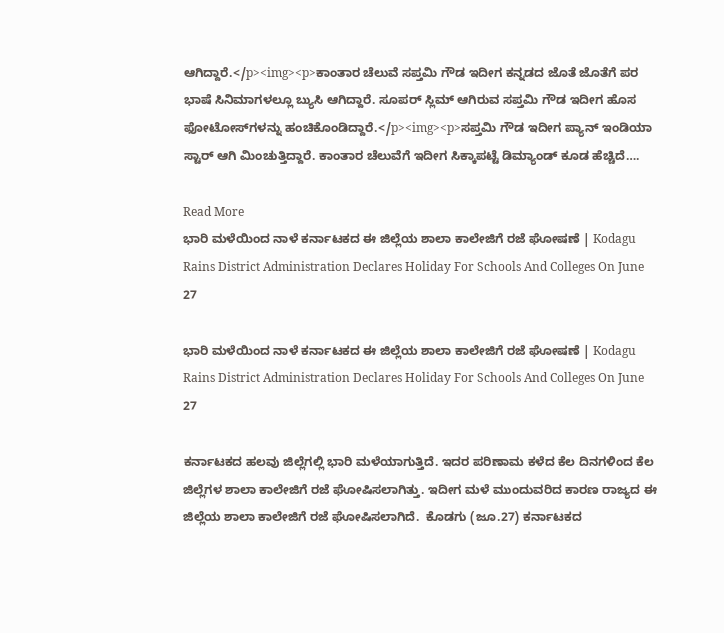ಆಗಿದ್ದಾರೆ.</p><img><p>ಕಾಂತಾರ ಚೆಲುವೆ ಸಪ್ತಮಿ ಗೌಡ ಇದೀಗ ಕನ್ನಡದ ಜೊತೆ ಜೊತೆಗೆ ಪರ ಭಾಷೆ ಸಿನಿಮಾಗಳಲ್ಲೂ ಬ್ಯುಸಿ ಆಗಿದ್ದಾರೆ. ಸೂಪರ್ ಸ್ಲಿಮ್ ಆಗಿರುವ ಸಪ್ತಮಿ ಗೌಡ ಇದೀಗ ಹೊಸ ಫೋಟೋಸ್‌ಗಳನ್ನು ಹಂಚಿಕೊಂಡಿದ್ದಾರೆ.</p><img><p>ಸಪ್ತಮಿ ಗೌಡ ಇದೀಗ ಪ್ಯಾನ್ ಇಂಡಿಯಾ ಸ್ಟಾರ್ ಆಗಿ ಮಿಂಚುತ್ತಿದ್ದಾರೆ. ಕಾಂತಾರ ಚೆಲುವೆಗೆ ಇದೀಗ ಸಿಕ್ಕಾಪಟ್ಟೆ ಡಿಮ್ಯಾಂಡ್ ಕೂಡ ಹೆಚ್ಚಿದೆ….

Read More
ಭಾರಿ ಮಳೆಯಿಂದ ನಾಳೆ ಕರ್ನಾಟಕದ ಈ ಜಿಲ್ಲೆಯ ಶಾಲಾ ಕಾಲೇಜಿಗೆ ರಜೆ ಘೋಷಣೆ | Kodagu Rains District Administration Declares Holiday For Schools And Colleges On June 27

ಭಾರಿ ಮಳೆಯಿಂದ ನಾಳೆ ಕರ್ನಾಟಕದ ಈ ಜಿಲ್ಲೆಯ ಶಾಲಾ ಕಾಲೇಜಿಗೆ ರಜೆ ಘೋಷಣೆ | Kodagu Rains District Administration Declares Holiday For Schools And Colleges On June 27

ಕರ್ನಾಟಕದ ಹಲವು ಜಿಲ್ಲೆಗಲ್ಲಿ ಭಾರಿ ಮಳೆಯಾಗುತ್ತಿದೆ. ಇದರ ಪರಿಣಾಮ ಕಳೆದ ಕೆಲ ದಿನಗಳಿಂದ ಕೆಲ ಜಿಲ್ಲೆಗಳ ಶಾಲಾ ಕಾಲೇಜಿಗೆ ರಜೆ ಘೋಷಿಸಲಾಗಿತ್ತು. ಇದೀಗ ಮಳೆ ಮುಂದುವರಿದ ಕಾರಣ ರಾಜ್ಯದ ಈ ಜಿಲ್ಲೆಯ ಶಾಲಾ ಕಾಲೇಜಿಗೆ ರಜೆ ಘೋಷಿಸಲಾಗಿದೆ.  ಕೊಡಗು (ಜೂ.27) ಕರ್ನಾಟಕದ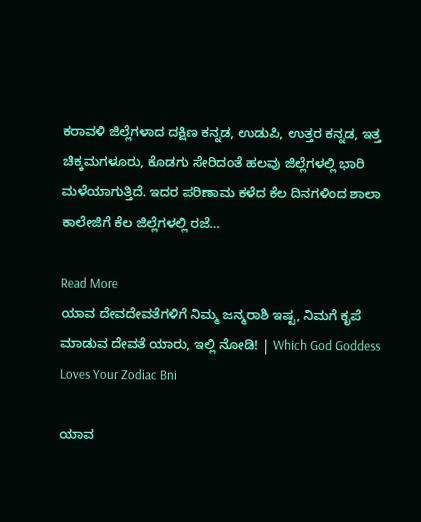ಕರಾವಳಿ ಜಿಲ್ಲೆಗಳಾದ ದಕ್ಷಿಣ ಕನ್ನಡ, ಉಡುಪಿ, ಉತ್ತರ ಕನ್ನಡ, ಇತ್ತ ಚಿಕ್ಕಮಗಳೂರು, ಕೊಡಗು ಸೇರಿದಂತೆ ಹಲವು ಜಿಲ್ಲೆಗಳಲ್ಲಿ ಭಾರಿ ಮಳೆಯಾಗುತ್ತಿದೆ. ಇದರ ಪರಿಣಾಮ ಕಳೆದ ಕೆಲ ದಿನಗಳಿಂದ ಶಾಲಾ ಕಾಲೇಜಿಗೆ ಕೆಲ ಜಿಲ್ಲೆಗಳಲ್ಲಿ ರಜೆ…

Read More
ಯಾವ ದೇವದೇವತೆಗಳಿಗೆ ನಿಮ್ಮ ಜನ್ಮರಾಶಿ ಇಷ್ಟ, ನಿಮಗೆ ಕೃಪೆ ಮಾಡುವ ದೇವತೆ ಯಾರು, ಇಲ್ಲಿ ನೋಡಿ! | Which God Goddess Loves Your Zodiac Bni

ಯಾವ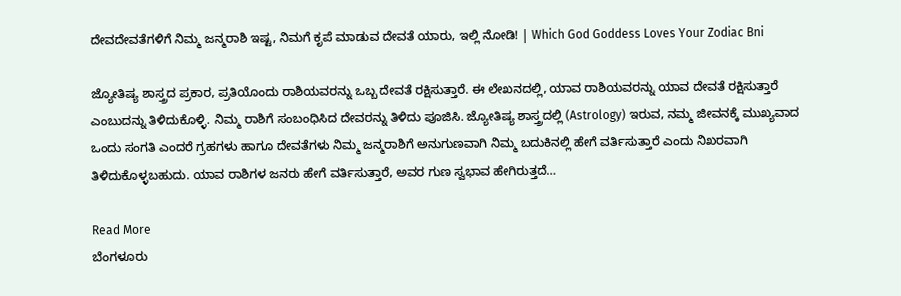ದೇವದೇವತೆಗಳಿಗೆ ನಿಮ್ಮ ಜನ್ಮರಾಶಿ ಇಷ್ಟ, ನಿಮಗೆ ಕೃಪೆ ಮಾಡುವ ದೇವತೆ ಯಾರು, ಇಲ್ಲಿ ನೋಡಿ! | Which God Goddess Loves Your Zodiac Bni

ಜ್ಯೋತಿಷ್ಯ ಶಾಸ್ತ್ರದ ಪ್ರಕಾರ, ಪ್ರತಿಯೊಂದು ರಾಶಿಯವರನ್ನು ಒಬ್ಬ ದೇವತೆ ರಕ್ಷಿಸುತ್ತಾರೆ. ಈ ಲೇಖನದಲ್ಲಿ, ಯಾವ ರಾಶಿಯವರನ್ನು ಯಾವ ದೇವತೆ ರಕ್ಷಿಸುತ್ತಾರೆ ಎಂಬುದನ್ನು ತಿಳಿದುಕೊಳ್ಳಿ. ನಿಮ್ಮ ರಾಶಿಗೆ ಸಂಬಂಧಿಸಿದ ದೇವರನ್ನು ತಿಳಿದು ಪೂಜಿಸಿ. ಜ್ಯೋತಿಷ್ಯ ಶಾಸ್ತ್ರದಲ್ಲಿ (Astrology) ಇರುವ, ನಮ್ಮ ಜೀವನಕ್ಕೆ ಮುಖ್ಯವಾದ ಒಂದು ಸಂಗತಿ ಎಂದರೆ ಗ್ರಹಗಳು ಹಾಗೂ ದೇವತೆಗಳು ನಿಮ್ಮ ಜನ್ಮರಾಶಿಗೆ ಅನುಗುಣವಾಗಿ ನಿಮ್ಮ ಬದುಕಿನಲ್ಲಿ ಹೇಗೆ ವರ್ತಿಸುತ್ತಾರೆ ಎಂದು ನಿಖರವಾಗಿ ತಿಳಿದುಕೊಳ್ಳಬಹುದು. ಯಾವ ರಾಶಿಗಳ ಜನರು ಹೇಗೆ ವರ್ತಿಸುತ್ತಾರೆ, ಅವರ ಗುಣ ಸ್ವಭಾವ ಹೇಗಿರುತ್ತದೆ…

Read More
ಬೆಂಗಳೂರು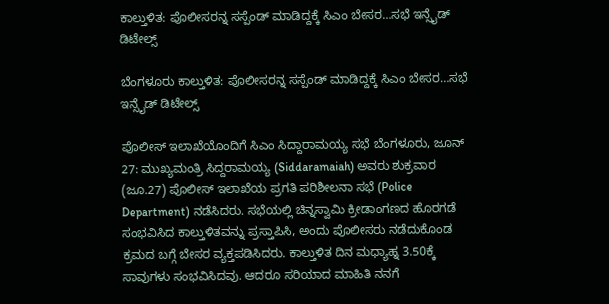ಕಾಲ್ತುಳಿತ: ಪೊಲೀಸರನ್ನ ಸಸ್ಪೆಂಡ್ ಮಾಡಿದ್ದಕ್ಕೆ ಸಿಎಂ ಬೇಸರ…ಸಭೆ ಇನ್ಸೈಡ್ ಡಿಟೇಲ್ಸ್

ಬೆಂಗಳೂರು ಕಾಲ್ತುಳಿತ: ಪೊಲೀಸರನ್ನ ಸಸ್ಪೆಂಡ್ ಮಾಡಿದ್ದಕ್ಕೆ ಸಿಎಂ ಬೇಸರ…ಸಭೆ ಇನ್ಸೈಡ್ ಡಿಟೇಲ್ಸ್

ಪೊಲೀಸ್ ಇಲಾಖೆಯೊಂದಿಗೆ ಸಿಎಂ ಸಿದ್ದಾರಾಮಯ್ಯ ಸಭೆ ಬೆಂಗಳೂರು, ಜೂನ್ 27: ಮುಖ್ಯಮಂತ್ರಿ ಸಿದ್ದರಾಮಯ್ಯ (Siddaramaiah) ಅವರು ಶುಕ್ರವಾರ (ಜೂ.27) ಪೊಲೀಸ್ ಇಲಾಖೆಯ ಪ್ರಗತಿ ಪರಿಶೀಲನಾ ಸಭೆ (Police Department) ನಡೆಸಿದರು. ಸಭೆಯಲ್ಲಿ ಚಿನ್ನಸ್ವಾಮಿ ಕ್ರೀಡಾಂಗಣದ ಹೊರಗಡೆ ಸಂಭವಿಸಿದ ಕಾಲ್ತುಳಿತವನ್ನು ಪ್ರಸ್ತಾಪಿಸಿ, ಅಂದು ಪೊಲೀಸರು ನಡೆದುಕೊಂಡ ಕ್ರಮದ ಬಗ್ಗೆ ಬೇಸರ ವ್ಯಕ್ತಪಡಿಸಿದರು. ಕಾಲ್ತುಳಿತ ದಿನ‌ ಮಧ್ಯಾಹ್ನ 3.50ಕ್ಕೆ ಸಾವುಗಳು ಸಂಭವಿಸಿದವು. ಆದರೂ ಸರಿಯಾದ ಮಾಹಿತಿ ನನಗೆ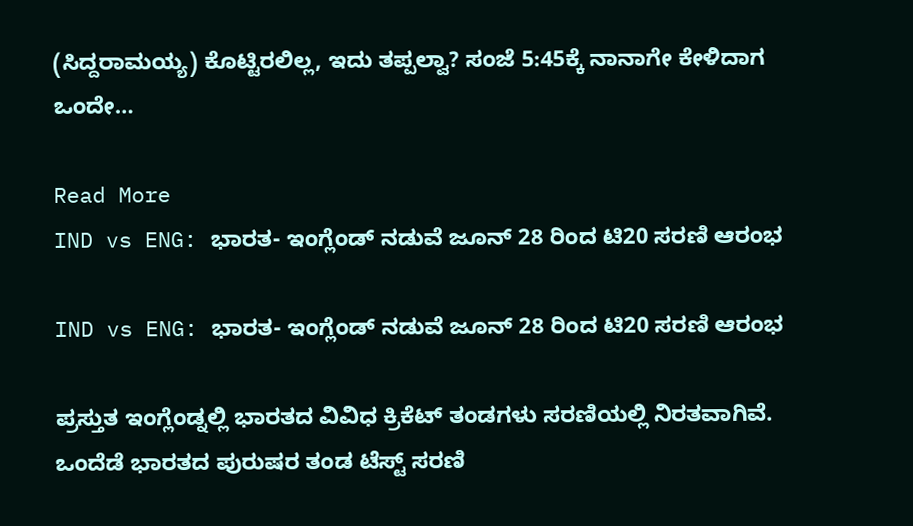(ಸಿದ್ದರಾಮಯ್ಯ) ಕೊಟ್ಟಿರಲಿಲ್ಲ, ಇದು ತಪ್ಪಲ್ವಾ? ಸಂಜೆ 5:45ಕ್ಕೆ ನಾನಾಗೇ ಕೇಳಿದಾಗ ಒಂದೇ…

Read More
IND vs ENG: ಭಾರತ- ಇಂಗ್ಲೆಂಡ್‌ ನಡುವೆ ಜೂನ್ 28 ರಿಂದ ಟಿ20 ಸರಣಿ ಆರಂಭ

IND vs ENG: ಭಾರತ- ಇಂಗ್ಲೆಂಡ್‌ ನಡುವೆ ಜೂನ್ 28 ರಿಂದ ಟಿ20 ಸರಣಿ ಆರಂಭ

ಪ್ರಸ್ತುತ ಇಂಗ್ಲೆಂಡ್ನಲ್ಲಿ ಭಾರತದ ವಿವಿಧ ಕ್ರಿಕೆಟ್ ತಂಡಗಳು ಸರಣಿಯಲ್ಲಿ ನಿರತವಾಗಿವೆ. ಒಂದೆಡೆ ಭಾರತದ ಪುರುಷರ ತಂಡ ಟೆಸ್ಟ್ ಸರಣಿ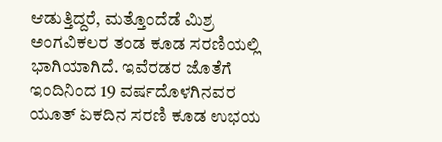ಆಡುತ್ತಿದ್ದರೆ, ಮತ್ತೊಂದೆಡೆ ಮಿಶ್ರ ಅಂಗವಿಕಲರ ತಂಡ ಕೂಡ ಸರಣಿಯಲ್ಲಿ ಭಾಗಿಯಾಗಿದೆ. ಇವೆರಡರ ಜೊತೆಗೆ ಇಂದಿನಿಂದ 19 ವರ್ಷದೊಳಗಿನವರ ಯೂತ್ ಏಕದಿನ ಸರಣಿ ಕೂಡ ಉಭಯ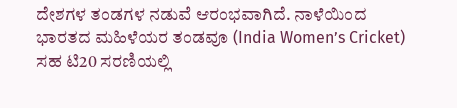ದೇಶಗಳ ತಂಡಗಳ ನಡುವೆ ಆರಂಭವಾಗಿದೆ. ನಾಳೆಯಿಂದ ಭಾರತದ ಮಹಿಳೆಯರ ತಂಡವೂ (India Women’s Cricket) ಸಹ ಟಿ20 ಸರಣಿಯಲ್ಲಿ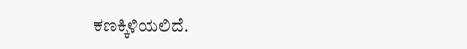ಕಣಕ್ಕಿಳಿಯಲಿದೆ.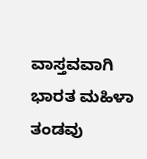ವಾಸ್ತವವಾಗಿ ಭಾರತ ಮಹಿಳಾ ತಂಡವು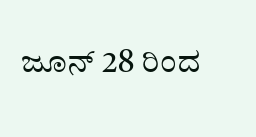ಜೂನ್ 28 ರಿಂದ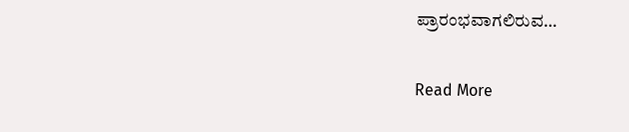ಪ್ರಾರಂಭವಾಗಲಿರುವ…

Read More